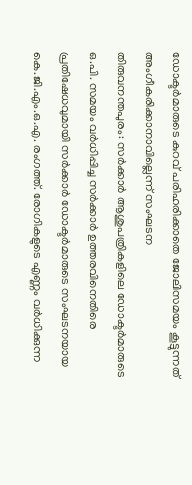ഡോക്ടർമാരുടെ കുറവ് പരിഹരിക്കാതെ ജോലിസമയം കൂട്ടുന്നത് അംഗീകരിക്കാനാവില്ലെന്ന് സംഘടന
തിരുവനന്തപുരം: സർക്കാർ ആശുപത്രികളിലെ ഡോക്ടർമാരുടെ ഒ.പി. സമയം വർധിപ്പിച്ച സർക്കാർ ഉത്തരവിനെതിരെ പ്രതിഷേധവുമായി സർക്കാർ ഡോക്ടർമാരുടെ സംഘടനയായ കെ.ജി.എം.ഒ.എ. രംഗത്ത്. രോഗികളുടെ എണ്ണം വർധിക്കുന്ന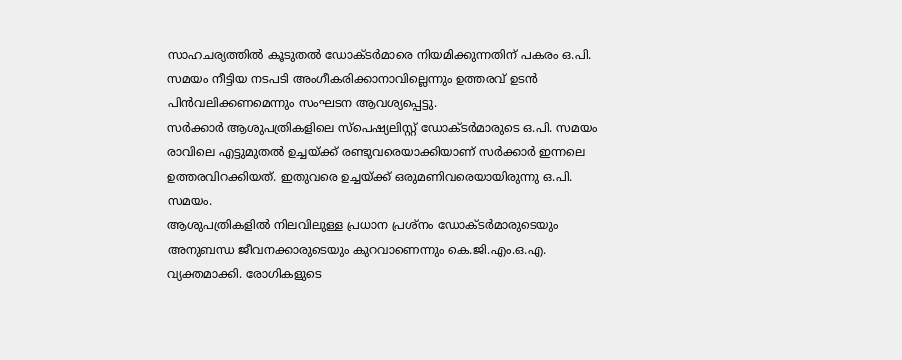സാഹചര്യത്തിൽ കൂടുതൽ ഡോക്ടർമാരെ നിയമിക്കുന്നതിന് പകരം ഒ.പി. സമയം നീട്ടിയ നടപടി അംഗീകരിക്കാനാവില്ലെന്നും ഉത്തരവ് ഉടൻ പിൻവലിക്കണമെന്നും സംഘടന ആവശ്യപ്പെട്ടു.
സർക്കാർ ആശുപത്രികളിലെ സ്പെഷ്യലിസ്റ്റ് ഡോക്ടർമാരുടെ ഒ.പി. സമയം രാവിലെ എട്ടുമുതൽ ഉച്ചയ്ക്ക് രണ്ടുവരെയാക്കിയാണ് സർക്കാർ ഇന്നലെ ഉത്തരവിറക്കിയത്. ഇതുവരെ ഉച്ചയ്ക്ക് ഒരുമണിവരെയായിരുന്നു ഒ.പി. സമയം.
ആശുപത്രികളിൽ നിലവിലുള്ള പ്രധാന പ്രശ്നം ഡോക്ടർമാരുടെയും അനുബന്ധ ജീവനക്കാരുടെയും കുറവാണെന്നും കെ.ജി.എം.ഒ.എ. വ്യക്തമാക്കി. രോഗികളുടെ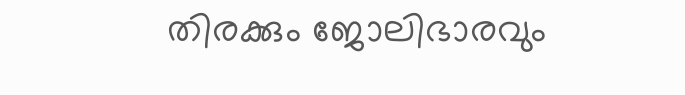തിരക്കും ജോലിഭാരവും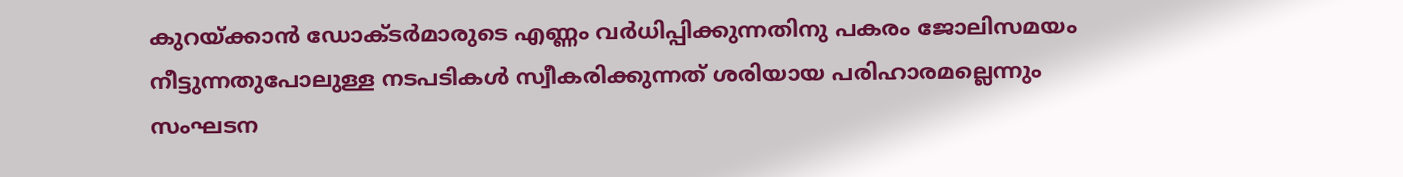കുറയ്ക്കാൻ ഡോക്ടർമാരുടെ എണ്ണം വർധിപ്പിക്കുന്നതിനു പകരം ജോലിസമയം നീട്ടുന്നതുപോലുള്ള നടപടികൾ സ്വീകരിക്കുന്നത് ശരിയായ പരിഹാരമല്ലെന്നും സംഘടന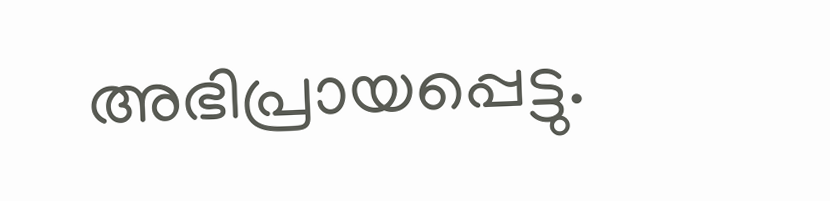അഭിപ്രായപ്പെട്ടു.